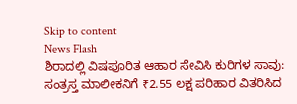Skip to content
News Flash
ಶಿರಾದಲ್ಲಿ ವಿಷಪೂರಿತ ಆಹಾರ ಸೇವಿಸಿ ಕುರಿಗಳ ಸಾವು: ಸಂತ್ರಸ್ತ ಮಾಲೀಕನಿಗೆ ₹2.55 ಲಕ್ಷ ಪರಿಹಾರ ವಿತರಿಸಿದ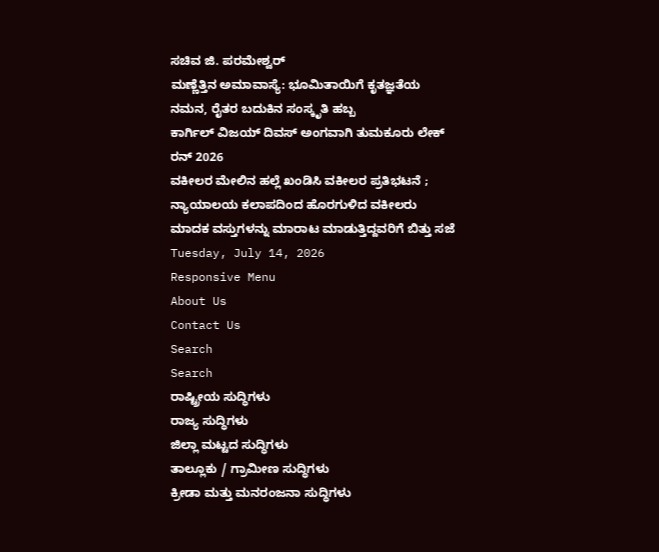ಸಚಿವ ಜಿ. ಪರಮೇಶ್ವರ್
ಮಣ್ಣೆತ್ತಿನ ಅಮಾವಾಸ್ಯೆ: ಭೂಮಿತಾಯಿಗೆ ಕೃತಜ್ಞತೆಯ ನಮನ, ರೈತರ ಬದುಕಿನ ಸಂಸ್ಕೃತಿ ಹಬ್ಬ
ಕಾರ್ಗಿಲ್ ವಿಜಯ್ ದಿವಸ್ ಅಂಗವಾಗಿ ತುಮಕೂರು ಲೇಕ್ ರನ್ 2026
ವಕೀಲರ ಮೇಲಿನ ಹಲ್ಲೆ ಖಂಡಿಸಿ ವಕೀಲರ ಪ್ರತಿಭಟನೆ ; ನ್ಯಾಯಾಲಯ ಕಲಾಪದಿಂದ ಹೊರಗುಳಿದ ವಕೀಲರು
ಮಾದಕ ವಸ್ತುಗಳನ್ನು ಮಾರಾಟ ಮಾಡುತ್ತಿದ್ದವರಿಗೆ ಬಿತ್ತು ಸಜೆ
Tuesday, July 14, 2026
Responsive Menu
About Us
Contact Us
Search
Search
ರಾಷ್ಟ್ರೀಯ ಸುದ್ಧಿಗಳು
ರಾಜ್ಯ ಸುದ್ಧಿಗಳು
ಜಿಲ್ಲಾ ಮಟ್ಟದ ಸುದ್ಧಿಗಳು
ತಾಲ್ಲೂಕು / ಗ್ರಾಮೀಣ ಸುದ್ಧಿಗಳು
ಕ್ರೀಡಾ ಮತ್ತು ಮನರಂಜನಾ ಸುದ್ಧಿಗಳು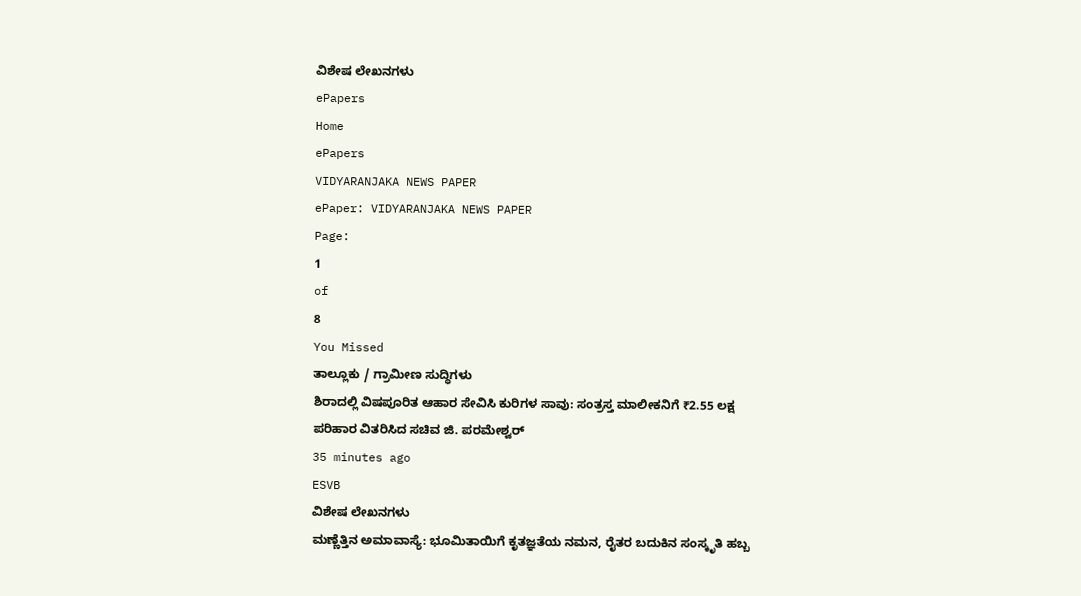ವಿಶೇಷ ಲೇಖನಗಳು
ePapers
Home
ePapers
VIDYARANJAKA NEWS PAPER
ePaper: VIDYARANJAKA NEWS PAPER
Page:
1
of
8
You Missed
ತಾಲ್ಲೂಕು / ಗ್ರಾಮೀಣ ಸುದ್ಧಿಗಳು
ಶಿರಾದಲ್ಲಿ ವಿಷಪೂರಿತ ಆಹಾರ ಸೇವಿಸಿ ಕುರಿಗಳ ಸಾವು: ಸಂತ್ರಸ್ತ ಮಾಲೀಕನಿಗೆ ₹2.55 ಲಕ್ಷ ಪರಿಹಾರ ವಿತರಿಸಿದ ಸಚಿವ ಜಿ. ಪರಮೇಶ್ವರ್
35 minutes ago
ESVB
ವಿಶೇಷ ಲೇಖನಗಳು
ಮಣ್ಣೆತ್ತಿನ ಅಮಾವಾಸ್ಯೆ: ಭೂಮಿತಾಯಿಗೆ ಕೃತಜ್ಞತೆಯ ನಮನ, ರೈತರ ಬದುಕಿನ ಸಂಸ್ಕೃತಿ ಹಬ್ಬ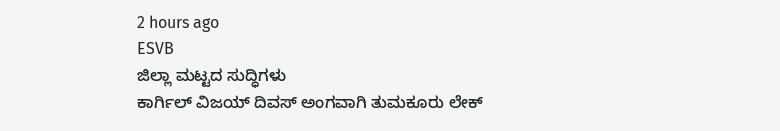2 hours ago
ESVB
ಜಿಲ್ಲಾ ಮಟ್ಟದ ಸುದ್ಧಿಗಳು
ಕಾರ್ಗಿಲ್ ವಿಜಯ್ ದಿವಸ್ ಅಂಗವಾಗಿ ತುಮಕೂರು ಲೇಕ್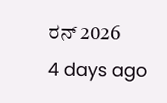ರನ್ 2026
4 days ago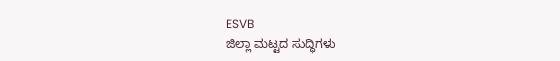ESVB
ಜಿಲ್ಲಾ ಮಟ್ಟದ ಸುದ್ಧಿಗಳು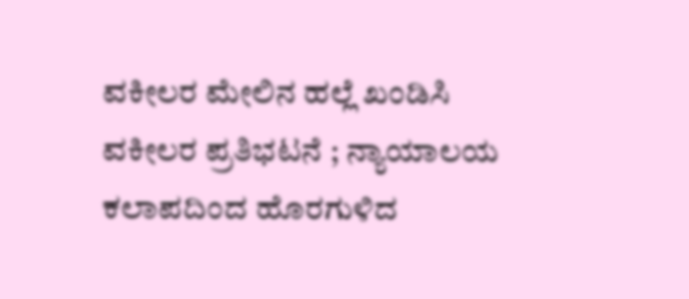ವಕೀಲರ ಮೇಲಿನ ಹಲ್ಲೆ ಖಂಡಿಸಿ ವಕೀಲರ ಪ್ರತಿಭಟನೆ ; ನ್ಯಾಯಾಲಯ ಕಲಾಪದಿಂದ ಹೊರಗುಳಿದ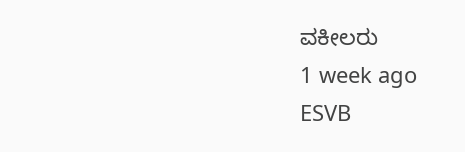ವಕೀಲರು
1 week ago
ESVB